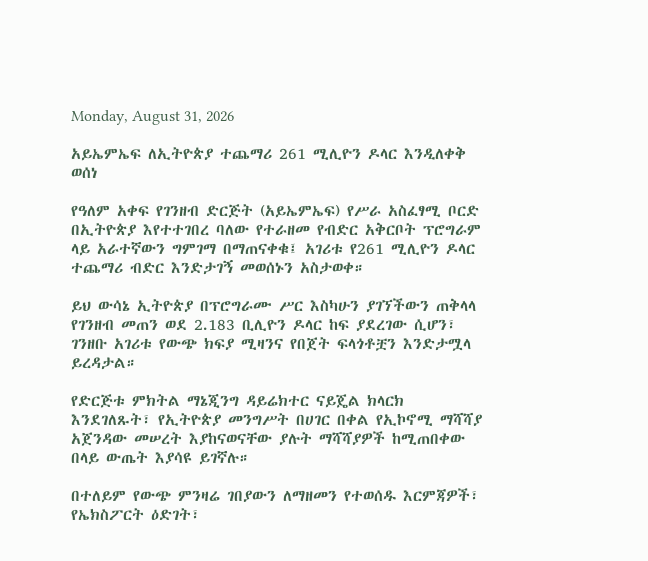Monday, August 31, 2026

አይኤምኤፍ ለኢትዮጵያ ተጨማሪ 261 ሚሊዮን ዶላር እንዲለቀቅ ወሰነ

የዓለም አቀፍ የገንዘብ ድርጅት (አይኤምኤፍ) የሥራ አስፈፃሚ ቦርድ በኢትዮጵያ እየተተገበረ ባለው የተራዘመ የብድር አቅርቦት ፕሮግራም ላይ አራተኛውን ግምገማ በማጠናቀቁ፤ አገሪቱ የ261 ሚሊዮን ዶላር ተጨማሪ ብድር እንድታገኝ መወሰኑን አስታወቀ።

ይህ ውሳኔ ኢትዮጵያ በፕሮግራሙ ሥር እስካሁን ያገኘችውን ጠቅላላ የገንዘብ መጠን ወደ 2.183 ቢሊዮን ዶላር ከፍ ያደረገው ሲሆን፣ ገንዘቡ አገሪቱ የውጭ ክፍያ ሚዛንና የበጀት ፍላጎቶቿን እንድታሟላ ይረዳታል።

የድርጅቱ ምክትል ማኔጂንግ ዳይሬክተር ናይጄል ክላርክ እንደገለጹት፣ የኢትዮጵያ መንግሥት በሀገር በቀል የኢኮኖሚ ማሻሻያ አጀንዳው መሠረት እያከናወናቸው ያሉት ማሻሻያዎች ከሚጠበቀው በላይ ውጤት እያሳዩ ይገኛሉ።

በተለይም የውጭ ምንዛሬ ገበያውን ለማዘመን የተወሰዱ እርምጃዎች፣ የኤክስፖርት ዕድገት፣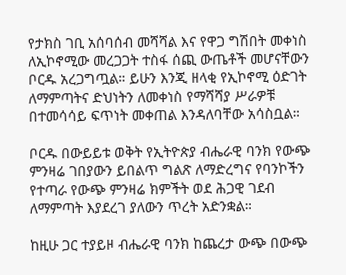የታክስ ገቢ አሰባሰብ መሻሻል እና የዋጋ ግሽበት መቀነስ ለኢኮኖሚው መረጋጋት ተስፋ ሰጪ ውጤቶች መሆናቸውን ቦርዱ አረጋግጧል። ይሁን እንጂ ዘላቂ የኢኮኖሚ ዕድገት ለማምጣትና ድህነትን ለመቀነስ የማሻሻያ ሥራዎቹ በተመሳሳይ ፍጥነት መቀጠል እንዳለባቸው አሳስቧል።

ቦርዱ በውይይቱ ወቅት የኢትዮጵያ ብሔራዊ ባንክ የውጭ ምንዛሬ ገበያውን ይበልጥ ግልጽ ለማድረግና የባንኮችን የተጣራ የውጭ ምንዛሬ ክምችት ወደ ሕጋዊ ገደብ ለማምጣት እያደረገ ያለውን ጥረት አድንቋል።

ከዚሁ ጋር ተያይዞ ብሔራዊ ባንክ ከጨረታ ውጭ በውጭ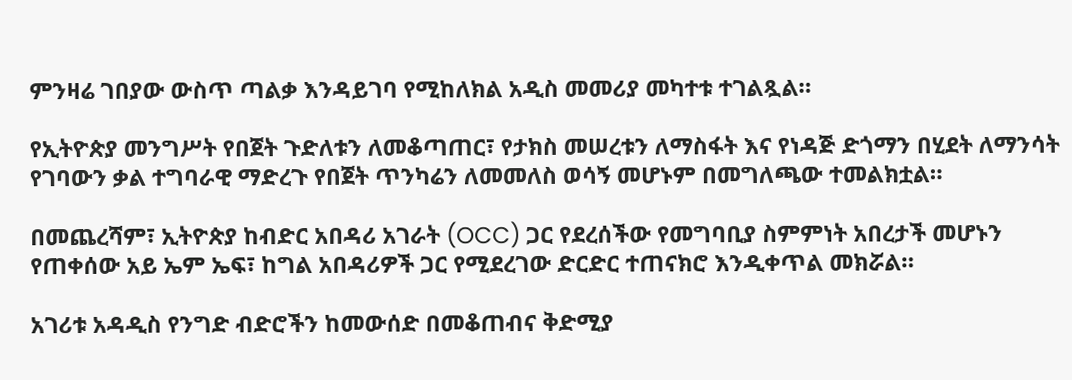ምንዛሬ ገበያው ውስጥ ጣልቃ እንዳይገባ የሚከለክል አዲስ መመሪያ መካተቱ ተገልጿል።

የኢትዮጵያ መንግሥት የበጀት ጉድለቱን ለመቆጣጠር፣ የታክስ መሠረቱን ለማስፋት እና የነዳጅ ድጎማን በሂደት ለማንሳት የገባውን ቃል ተግባራዊ ማድረጉ የበጀት ጥንካሬን ለመመለስ ወሳኝ መሆኑም በመግለጫው ተመልክቷል።

በመጨረሻም፣ ኢትዮጵያ ከብድር አበዳሪ አገራት (OCC) ጋር የደረሰችው የመግባቢያ ስምምነት አበረታች መሆኑን የጠቀሰው አይ ኤም ኤፍ፣ ከግል አበዳሪዎች ጋር የሚደረገው ድርድር ተጠናክሮ እንዲቀጥል መክሯል።

አገሪቱ አዳዲስ የንግድ ብድሮችን ከመውሰድ በመቆጠብና ቅድሚያ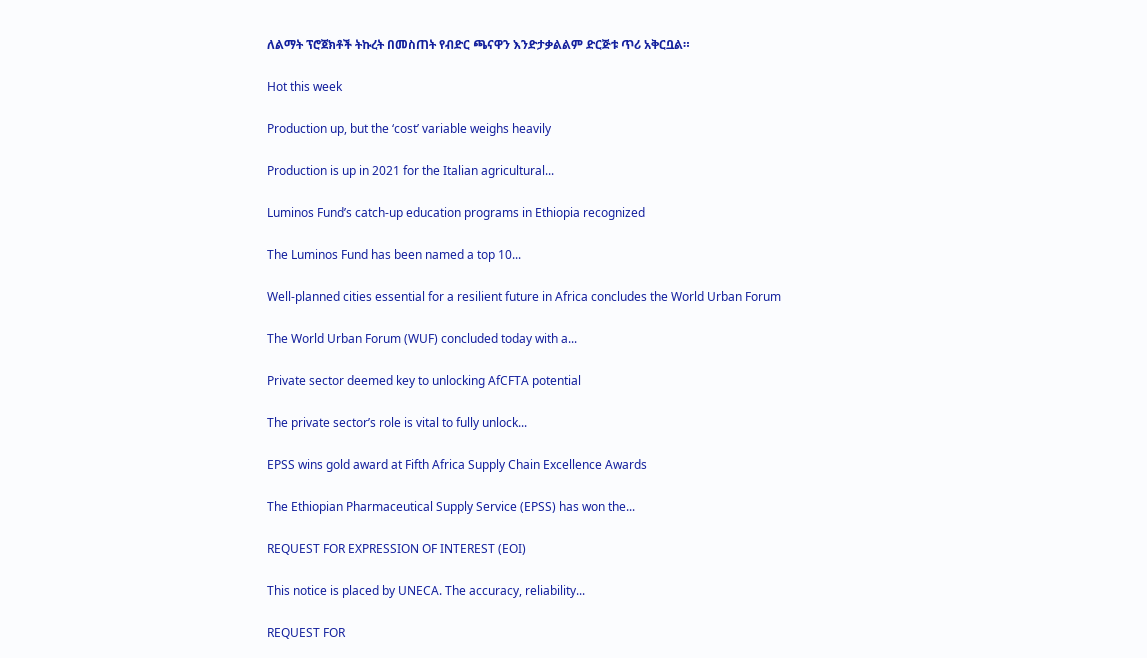ለልማት ፕሮጀክቶች ትኩረት በመስጠት የብድር ጫናዋን እንድታቃልልም ድርጅቱ ጥሪ አቅርቧል።

Hot this week

Production up, but the ‘cost’ variable weighs heavily

Production is up in 2021 for the Italian agricultural...

Luminos Fund’s catch-up education programs in Ethiopia recognized

The Luminos Fund has been named a top 10...

Well-planned cities essential for a resilient future in Africa concludes the World Urban Forum

The World Urban Forum (WUF) concluded today with a...

Private sector deemed key to unlocking AfCFTA potential

The private sector’s role is vital to fully unlock...

EPSS wins gold award at Fifth Africa Supply Chain Excellence Awards

The Ethiopian Pharmaceutical Supply Service (EPSS) has won the...

REQUEST FOR EXPRESSION OF INTEREST (EOI)

This notice is placed by UNECA. The accuracy, reliability...

REQUEST FOR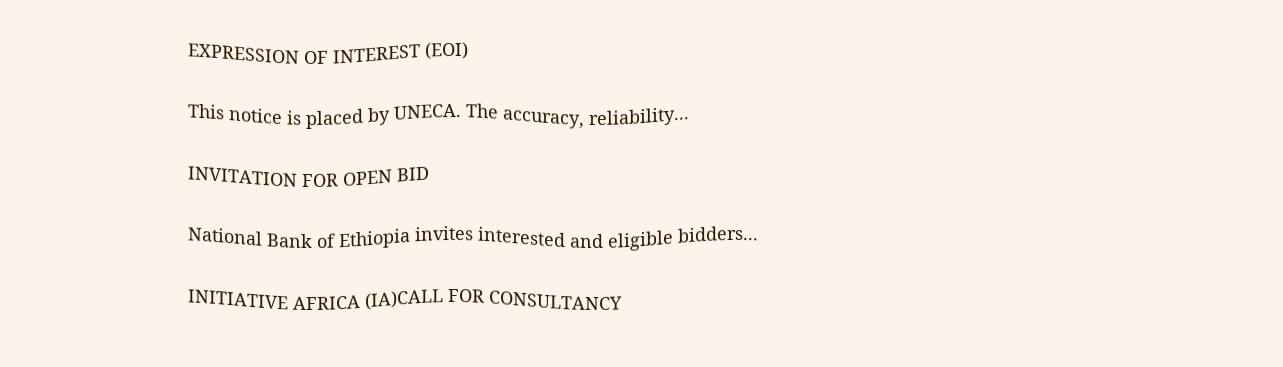EXPRESSION OF INTEREST (EOI)

This notice is placed by UNECA. The accuracy, reliability...

INVITATION FOR OPEN BID

National Bank of Ethiopia invites interested and eligible bidders...

INITIATIVE AFRICA (IA)CALL FOR CONSULTANCY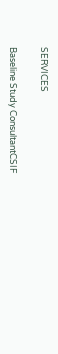SERVICES

Baseline Study ConsultantCSIF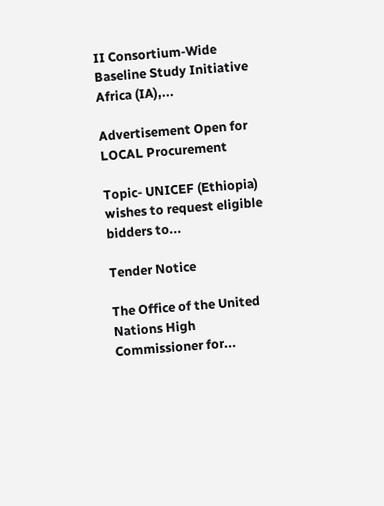II Consortium-Wide Baseline Study Initiative Africa (IA),...

Advertisement Open for LOCAL Procurement

Topic- UNICEF (Ethiopia) wishes to request eligible bidders to...

Tender Notice

The Office of the United Nations High Commissioner for...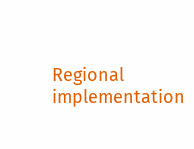Regional implementation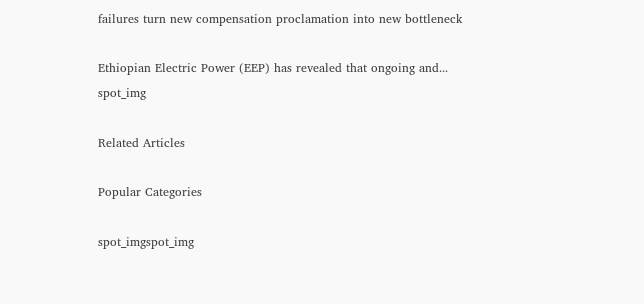failures turn new compensation proclamation into new bottleneck

Ethiopian Electric Power (EEP) has revealed that ongoing and...
spot_img

Related Articles

Popular Categories

spot_imgspot_img